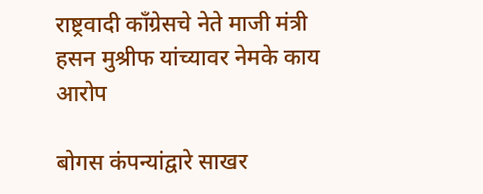राष्ट्रवादी काँग्रेसचे नेते माजी मंत्री हसन मुश्रीफ यांच्यावर नेमके काय आरोप

बोगस कंपन्यांद्वारे साखर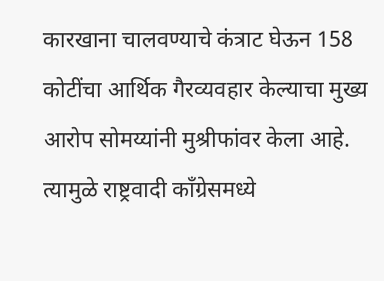कारखाना चालवण्याचे कंत्राट घेऊन 158 कोटींचा आर्थिक गैरव्यवहार केल्याचा मुख्य आरोप सोमय्यांनी मुश्रीफांवर केला आहे. त्यामुळे राष्ट्रवादी काँग्रेसमध्ये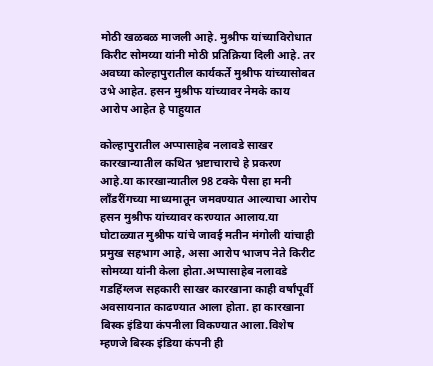मोठी खळबळ माजली आहे. मुश्रीफ यांच्याविरोधात किरीट सोमय्या यांनी मोठी प्रतिक्रिया दिली आहे. तर अवघ्या कोल्हापुरातील कार्यकर्ते मुश्रीफ यांच्यासोबत उभे आहेत. हसन मुश्रीफ यांच्यावर नेमके काय आरोप आहेत हे पाहुयात

कोल्हापुरातील अप्पासाहेब नलावडे साखर कारखान्यातील कथित भ्रष्टाचाराचे हे प्रकरण आहे.या कारखान्यातील 98 टक्के पैसा हा मनी लाँडरींगच्या माध्यमातून जमवण्यात आल्याचा आरोप हसन मुश्रीफ यांच्यावर करण्यात आलाय.या घोटाळ्यात मुश्रीफ यांचे जावई मतीन मंगोली यांचाही प्रमुख सहभाग आहे, असा आरोप भाजप नेते किरीट सोमय्या यांनी केला होता.अप्पासाहेब नलावडे गडहिंग्लज सहकारी साखर कारखाना काही वर्षांपूर्वी अवसायनात काढण्यात आला होता. हा कारखाना बिस्क इंडिया कंपनीला विकण्यात आला.विशेष म्हणजे बिस्क इंडिया कंपनी ही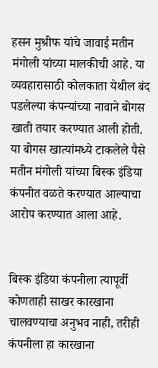हसन मुश्रीफ यांचे जावाई मतीन मंगोली यांच्या मालकीची आहे. या व्यवहारासाठी कोलकाता येथील बंद पडलेल्या कंपन्यांच्या नावाने बोगस खाती तयार करण्यात आली होती.
या बोगस खात्यांमध्ये टाकलेले पैसे मतीन मंगोली यांच्या बिस्क इंडिया कंपनीत वळते करण्यात आल्याचा आरोप करण्यात आला आहे.


बिस्क इंडिया कंपनीला त्यापूर्वी कोणताही साखर कारखाना चालवण्याचा अनुभव नाही, तरीही कंपनीला हा कारखाना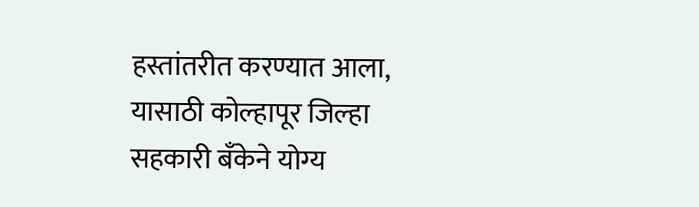हस्तांतरीत करण्यात आला, यासाठी कोल्हापूर जिल्हा सहकारी बँकेने योग्य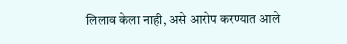लिलाव केला नाही, असे आरोप करण्यात आले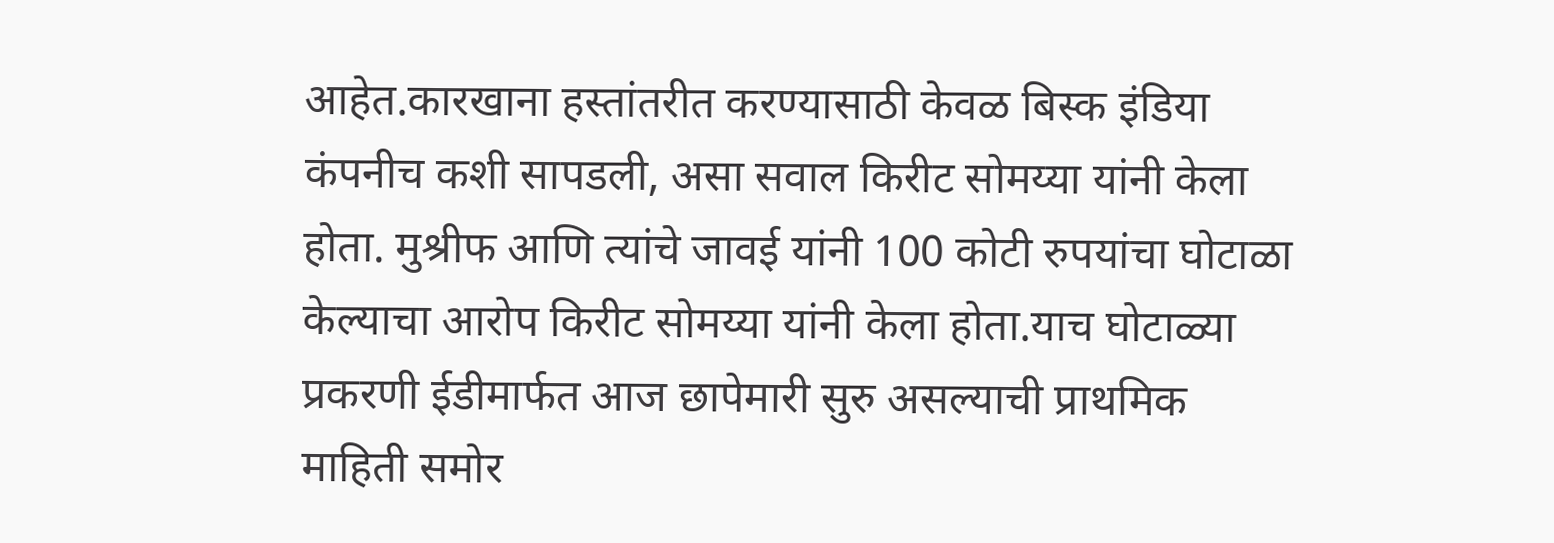आहेत.कारखाना हस्तांतरीत करण्यासाठी केवळ बिस्क इंडिया कंपनीच कशी सापडली, असा सवाल किरीट सोमय्या यांनी केला होता. मुश्रीफ आणि त्यांचे जावई यांनी 100 कोटी रुपयांचा घोटाळा केल्याचा आरोप किरीट सोमय्या यांनी केला होता.याच घोटाळ्या प्रकरणी ईडीमार्फत आज छापेमारी सुरु असल्याची प्राथमिक माहिती समोर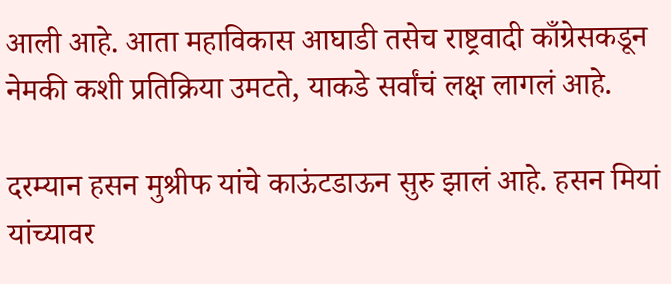आली आहे. आता महाविकास आघाडी तसेच राष्ट्रवादी काँग्रेसकडून नेमकी कशी प्रतिक्रिया उमटते, याकडे सर्वांचं लक्ष लागलं आहे.

दरम्यान हसन मुश्रीफ यांचे काऊंटडाऊन सुरु झालं आहे. हसन मियां यांच्यावर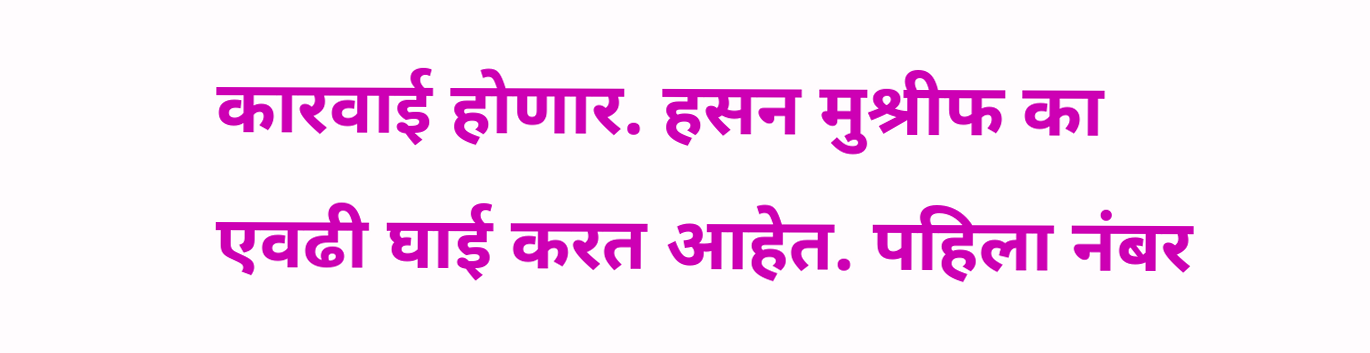कारवाई होणार. हसन मुश्रीफ का एवढी घाई करत आहेत. पहिला नंबर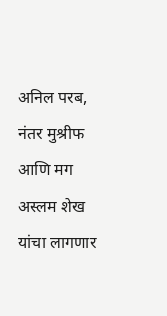अनिल परब, नंतर मुश्रीफ आणि मग अस्लम शेख यांचा लागणार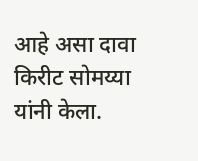आहे असा दावा किरीट सोमय्या यांनी केला.